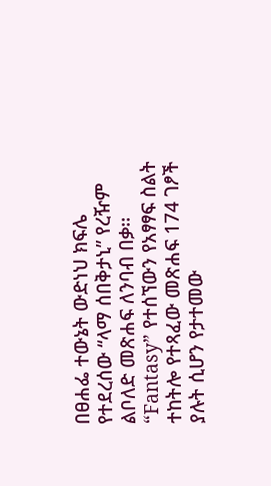በፀሐፌ ተውኔት ውድነህ ክፍሌ የተደረሰው “ላማ ሰበቅታኒ” የረዥም ልቦለድ መጽሐፍ ለንባብ በቃ፡፡ “Fantasy” የተሰኘውን የአፃፃፍ ስልት ተከትሎ የተጻፈው መጽሐፍ 174 ገፆች ያሉት ሲሆን የታተመው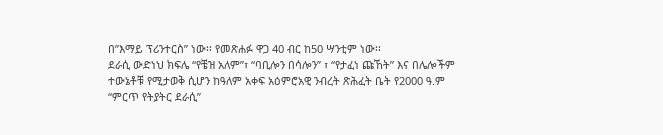በ”እማይ ፕሪንተርስ” ነው፡፡ የመጽሐፉ ዋጋ 40 ብር ከ50 ሣንቲም ነው፡፡
ደራሲ ውድነህ ክፍሌ “የቼዝ አለም”፣ “ባቢሎን በሳሎን” ፣ “የታፈነ ጩኸት” እና በሌሎችም ተውኔቶቹ የሚታወቅ ሲሆን ከዓለም አቀፍ አዕምሮአዊ ንብረት ጽሕፈት ቤት የ2000 ዓ.ም “ምርጥ የትያትር ደራሲ”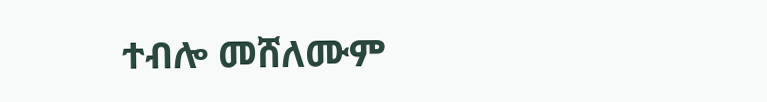ተብሎ መሸለሙም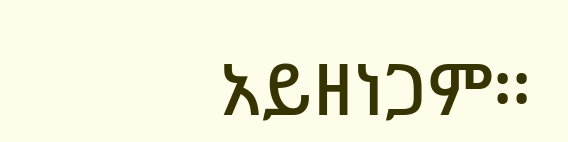አይዘነጋም፡፡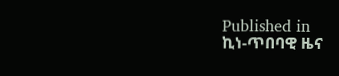Published in
ኪነ-ጥበባዊ ዜና